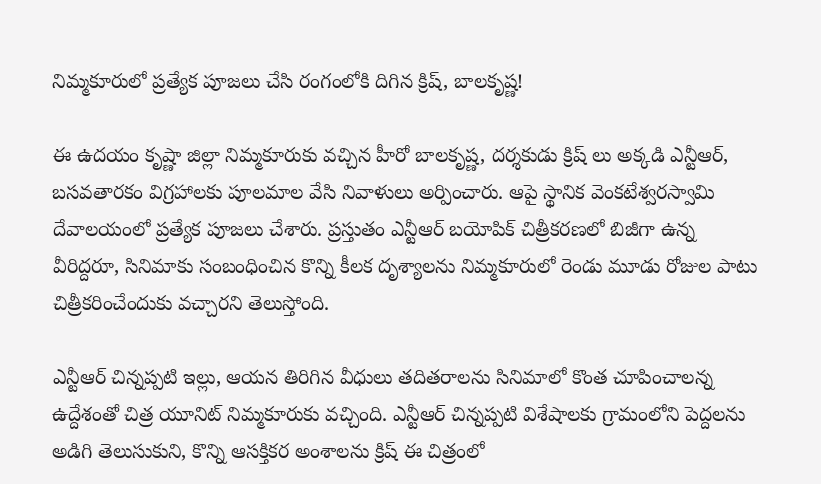నిమ్మకూరులో ప్రత్యేక పూజలు చేసి రంగంలోకి దిగిన క్రిష్, బాలకృష్ణ!

ఈ ఉదయం కృష్ణా జిల్లా నిమ్మకూరుకు వచ్చిన హీరో బాలకృష్ణ, దర్శకుడు క్రిష్ లు అక్కడి ఎన్టీఆర్, బసవతారకం విగ్రహాలకు పూలమాల వేసి నివాళులు అర్పించారు. ఆపై స్థానిక వెంకటేశ్వరస్వామి దేవాలయంలో ప్రత్యేక పూజలు చేశారు. ప్రస్తుతం ఎన్టీఆర్ బయోపిక్ చిత్రీకరణలో బిజీగా ఉన్న వీరిద్దరూ, సినిమాకు సంబంధించిన కొన్ని కీలక దృశ్యాలను నిమ్మకూరులో రెండు మూడు రోజుల పాటు చిత్రీకరించేందుకు వచ్చారని తెలుస్తోంది.

ఎన్టీఆర్ చిన్నప్పటి ఇల్లు, ఆయన తిరిగిన వీధులు తదితరాలను సినిమాలో కొంత చూపించాలన్న ఉద్దేశంతో చిత్ర యూనిట్ నిమ్మకూరుకు వచ్చింది. ఎన్టీఆర్ చిన్నప్పటి విశేషాలకు గ్రామంలోని పెద్దలను అడిగి తెలుసుకుని, కొన్ని ఆసక్తికర అంశాలను క్రిష్ ఈ చిత్రంలో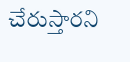చేరుస్తారని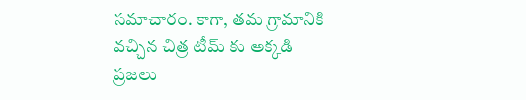సమాచారం. కాగా, తమ గ్రామానికి వచ్చిన చిత్ర టీమ్ కు అక్కడి ప్రజలు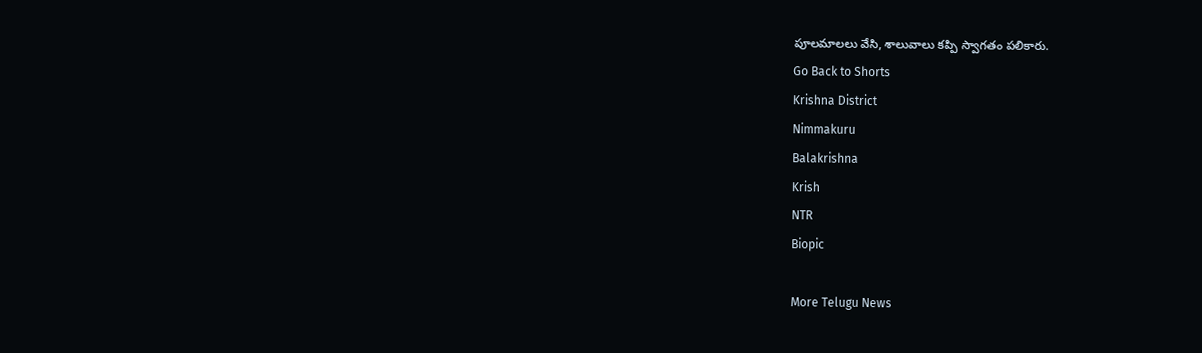పూలమాలలు వేసి, శాలువాలు కప్పి స్వాగతం పలికారు.
Go Back to Shorts
Krishna District
Nimmakuru
Balakrishna
Krish
NTR
Biopic

More Telugu News